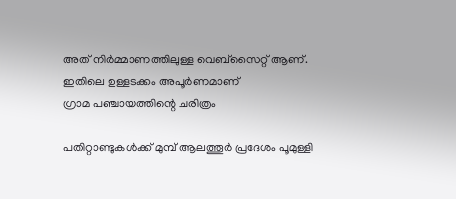അത് നിര്‍മ്മാണത്തിലുള്ള വെബ്സൈറ്റ് ആണ്. ഇതിലെ ഉള്ളടക്കം അപൂര്‍ണമാണ്
ഗ്രാമ പഞ്ചായത്തിന്റെ ചരിത്രം

പതിറ്റാണ്ടുകള്‍ക്ക് മുമ്പ് ആലത്തൂര്‍ പ്രദേശം പൂമുള്ളി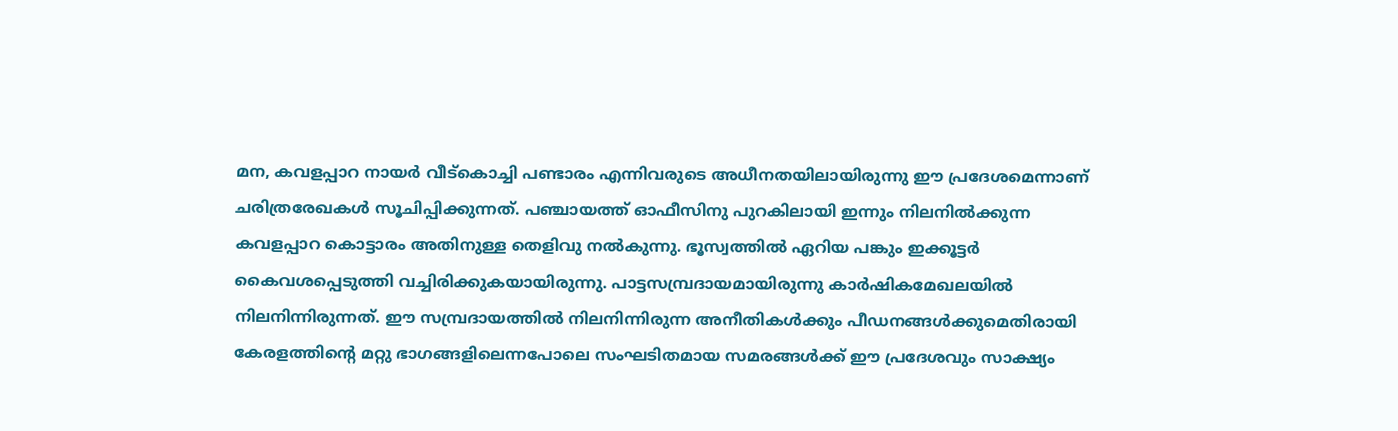മന, കവളപ്പാറ നായര്‍ വീട്കൊച്ചി പണ്ടാരം എന്നിവരുടെ അധീനതയിലായിരുന്നു ഈ പ്രദേശമെന്നാണ് ചരിത്രരേഖകള്‍ സൂചിപ്പിക്കുന്നത്. പഞ്ചായത്ത് ഓഫീസിനു പുറകിലായി ഇന്നും നിലനില്‍ക്കുന്ന കവളപ്പാറ കൊട്ടാരം അതിനുള്ള തെളിവു നല്‍കുന്നു. ഭൂസ്വത്തില്‍ ഏറിയ പങ്കും ഇക്കൂട്ടര്‍ കൈവശപ്പെടുത്തി വച്ചിരിക്കുകയായിരുന്നു. പാട്ടസമ്പ്രദായമായിരുന്നു കാര്‍ഷികമേഖലയില്‍ നിലനിന്നിരുന്നത്. ഈ സമ്പ്രദായത്തില്‍ നിലനിന്നിരുന്ന അനീതികള്‍ക്കും പീഡനങ്ങള്‍ക്കുമെതിരായി കേരളത്തിന്റെ മറ്റു ഭാഗങ്ങളിലെന്നപോലെ സംഘടിതമായ സമരങ്ങള്‍ക്ക് ഈ പ്രദേശവും സാക്ഷ്യം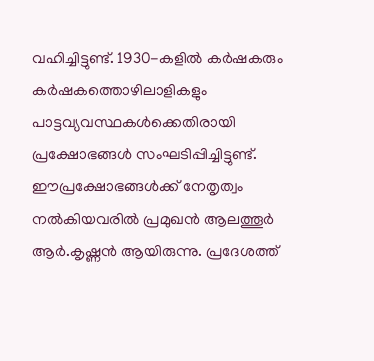വഹിച്ചിട്ടുണ്ട്. 1930-കളില്‍ കര്‍ഷകരും കര്‍ഷകത്തൊഴിലാളികളും പാട്ടവ്യവസ്ഥകള്‍ക്കെതിരായി പ്രക്ഷോഭങ്ങള്‍ സംഘടിപ്പിച്ചിട്ടുണ്ട്. ഈപ്രക്ഷോഭങ്ങള്‍ക്ക് നേതൃത്വം നല്‍കിയവരില്‍ പ്രമുഖന്‍ ആലത്തൂര്‍ ആര്‍.കൃഷ്ണന്‍ ആയിരുന്നു. പ്രദേശത്ത്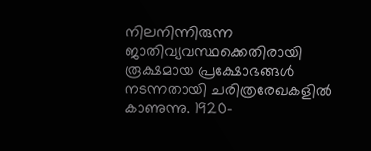നിലനിന്നിരുന്ന ജാതിവ്യവസ്ഥക്കെതിരായി രൂക്ഷമായ പ്രക്ഷോഭങ്ങള്‍ നടന്നതായി ചരിത്രരേഖകളില്‍ കാണുന്നു. 1920-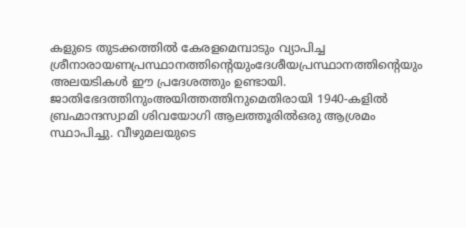കളുടെ തുടക്കത്തില്‍ കേരളമെമ്പാടും വ്യാപിച്ച ശ്രീനാരായണപ്രസ്ഥാനത്തിന്റെയുംദേശീയപ്രസ്ഥാനത്തിന്റെയും അലയടികള്‍ ഈ പ്രദേശത്തും ഉണ്ടായി. ജാതിഭേദത്തിനുംഅയിത്തത്തിനുമെതിരായി 1940-കളില്‍ ബ്രഹ്മാന്ദസ്വാമി ശിവയോഗി ആലത്തൂരില്‍ഒരു ആശ്രമം സ്ഥാപിച്ചു. വീഴുമലയുടെ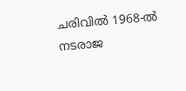ചരിവില്‍ 1968-ല്‍ നടരാജ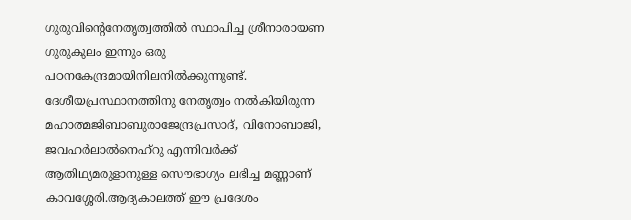ഗുരുവിന്റെനേതൃത്വത്തില്‍ സ്ഥാപിച്ച ശ്രീനാരായണ ഗുരുകുലം ഇന്നും ഒരു പഠനകേന്ദ്രമായിനിലനില്‍ക്കുന്നുണ്ട്. ദേശീയപ്രസ്ഥാനത്തിനു നേതൃത്വം നല്‍കിയിരുന്ന മഹാത്മജിബാബുരാജേന്ദ്രപ്രസാദ്, വിനോബാജി, ജവഹര്‍ലാല്‍നെഹ്റു എന്നിവര്‍ക്ക് ആതിഥ്യമരുളാനുള്ള സൌഭാഗ്യം ലഭിച്ച മണ്ണാണ്  കാവശ്ശേരി.ആദ്യകാലത്ത് ഈ പ്രദേശം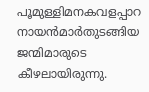പൂമുള്ളിമനകവളപ്പാറ നായന്‍മാര്‍തുടങ്ങിയ ജന്മിമാരുടെ കീഴലായിരുന്നു.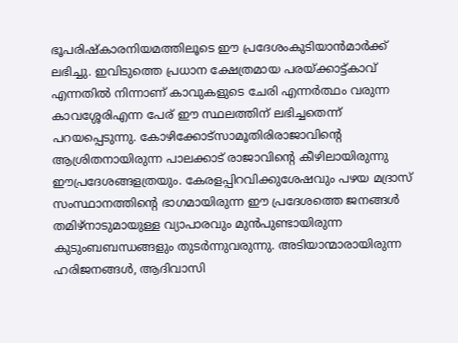ഭൂപരിഷ്കാരനിയമത്തിലൂടെ ഈ പ്രദേശംകുടിയാന്‍മാര്‍ക്ക് ലഭിച്ചു. ഇവിടുത്തെ പ്രധാന ക്ഷേത്രമായ പരയ്ക്കാട്ട്കാവ് എന്നതില്‍ നിന്നാണ് കാവുകളുടെ ചേരി എന്നര്‍ത്ഥം വരുന്ന  കാവശ്ശേരിഎന്ന പേര് ഈ സ്ഥലത്തിന് ലഭിച്ചതെന്ന് പറയപ്പെടുന്നു. കോഴിക്കോട്സാമൂതിരിരാജാവിന്റെ ആശ്രിതനായിരുന്ന പാലക്കാട് രാജാവിന്റെ കീഴിലായിരുന്നു ഈപ്രദേശങ്ങളത്രയും. കേരളപ്പിറവിക്കുശേഷവും പഴയ മദ്രാസ് സംസ്ഥാനത്തിന്റെ ഭാഗമായിരുന്ന ഈ പ്രദേശത്തെ ജനങ്ങള്‍ തമിഴ്നാടുമായുള്ള വ്യാപാരവും മുന്‍പുണ്ടായിരുന്ന  കുടുംബബന്ധങ്ങളും തുടര്‍ന്നുവരുന്നു. അടിയാന്മാരായിരുന്ന ഹരിജനങ്ങള്‍, ആദിവാസി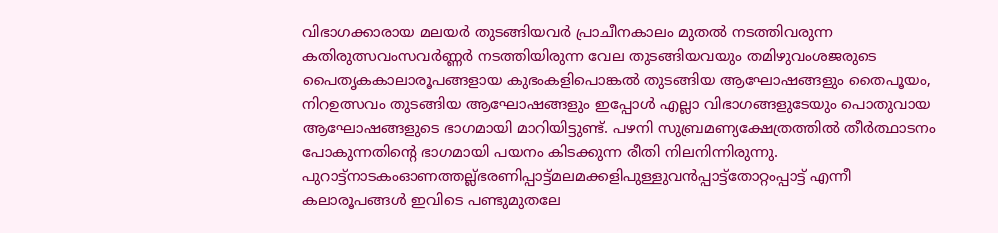വിഭാഗക്കാരായ മലയര്‍ തുടങ്ങിയവര്‍ പ്രാചീനകാലം മുതല്‍ നടത്തിവരുന്ന കതിരുത്സവംസവര്‍ണ്ണര്‍ നടത്തിയിരുന്ന വേല തുടങ്ങിയവയും തമിഴുവംശജരുടെ പൈതൃകകാലാരൂപങ്ങളായ കുഭംകളിപൊങ്കല്‍ തുടങ്ങിയ ആഘോഷങ്ങളും തൈപൂയം, നിറഉത്സവം തുടങ്ങിയ ആഘോഷങ്ങളും ഇപ്പോള്‍ എല്ലാ വിഭാഗങ്ങളുടേയും പൊതുവായ ആഘോഷങ്ങളുടെ ഭാഗമായി മാറിയിട്ടുണ്ട്. പഴനി സുബ്രമണ്യക്ഷേത്രത്തില്‍ തീര്‍ത്ഥാടനം പോകുന്നതിന്റെ ഭാഗമായി പയനം കിടക്കുന്ന രീതി നിലനിന്നിരുന്നു. പുറാട്ട്നാടകംഓണത്തല്ല്ഭരണിപ്പാട്ട്മലമക്കളിപുള്ളുവന്‍പ്പാട്ട്തോറ്റംപ്പാട്ട് എന്നീ കലാരൂപങ്ങള്‍ ഇവിടെ പണ്ടുമുതലേ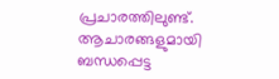പ്രചാരത്തിലുണ്ട്. ആചാരങ്ങളുമായി ബന്ധപ്പെട്ട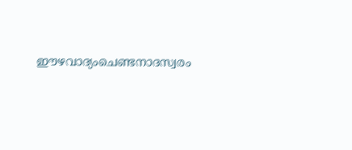ഈഴവാദ്യംചെണ്ടനാദസ്വരം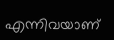എന്നിവയാണ്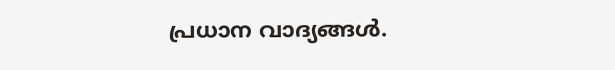പ്രധാന വാദ്യങ്ങള്‍.